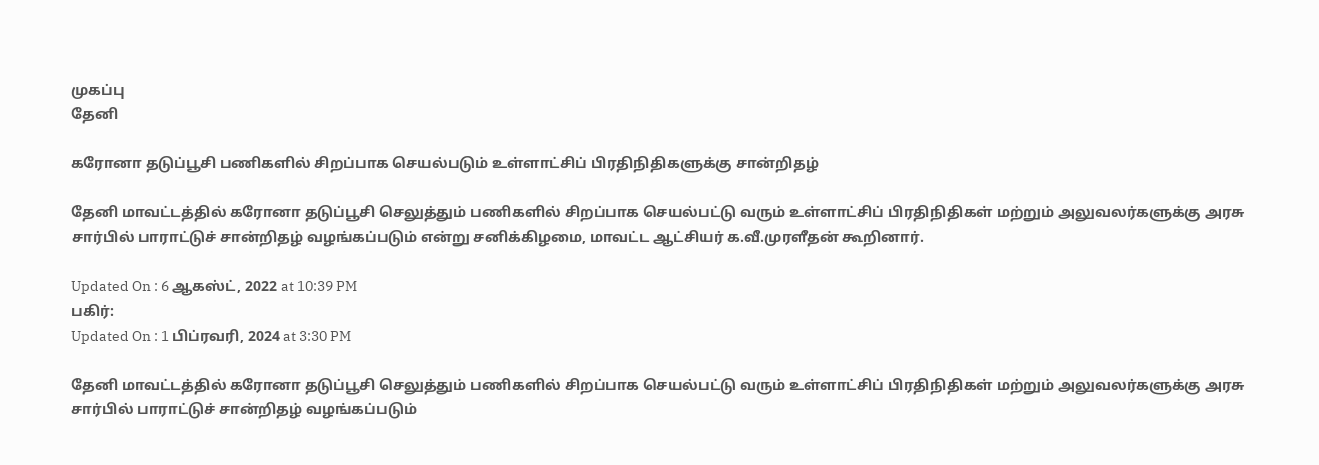முகப்பு
தேனி

கரோனா தடுப்பூசி பணிகளில் சிறப்பாக செயல்படும் உள்ளாட்சிப் பிரதிநிதிகளுக்கு சான்றிதழ்

தேனி மாவட்டத்தில் கரோனா தடுப்பூசி செலுத்தும் பணிகளில் சிறப்பாக செயல்பட்டு வரும் உள்ளாட்சிப் பிரதிநிதிகள் மற்றும் அலுவலர்களுக்கு அரசு சார்பில் பாராட்டுச் சான்றிதழ் வழங்கப்படும் என்று சனிக்கிழமை, மாவட்ட ஆட்சியர் க.வீ.முரளீதன் கூறினார்.

Updated On : 6 ஆகஸ்ட், 2022 at 10:39 PM
பகிர்:
Updated On : 1 பிப்ரவரி, 2024 at 3:30 PM

தேனி மாவட்டத்தில் கரோனா தடுப்பூசி செலுத்தும் பணிகளில் சிறப்பாக செயல்பட்டு வரும் உள்ளாட்சிப் பிரதிநிதிகள் மற்றும் அலுவலர்களுக்கு அரசு சார்பில் பாராட்டுச் சான்றிதழ் வழங்கப்படும்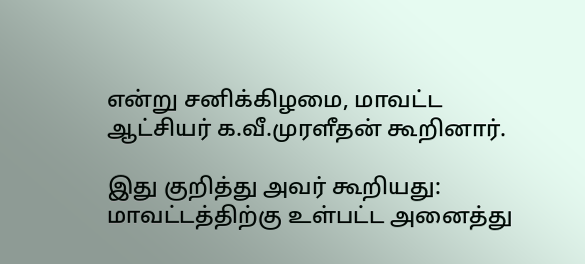என்று சனிக்கிழமை, மாவட்ட ஆட்சியர் க.வீ.முரளீதன் கூறினார்.

இது குறித்து அவர் கூறியது: மாவட்டத்திற்கு உள்பட்ட அனைத்து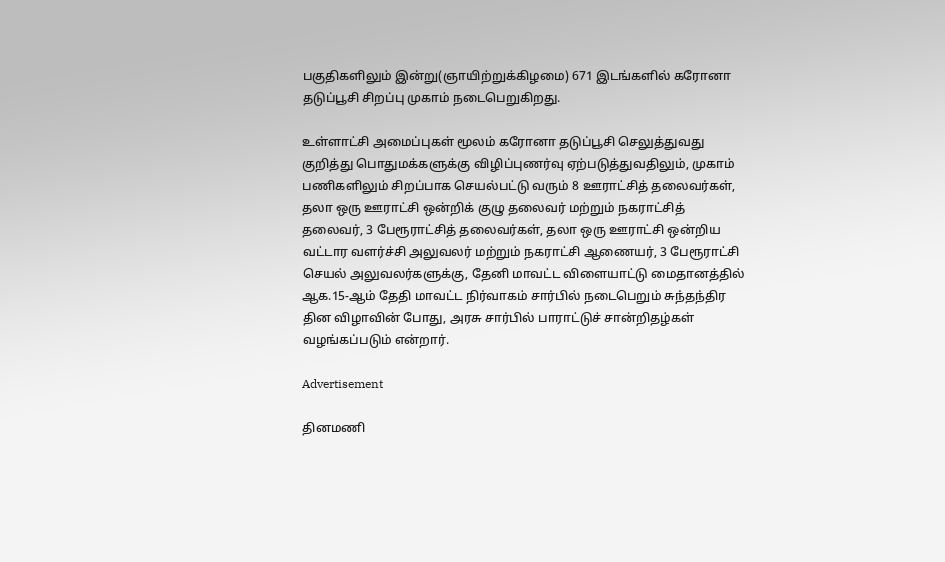பகுதிகளிலும் இன்று(ஞாயிற்றுக்கிழமை) 671 இடங்களில் கரோனா தடுப்பூசி சிறப்பு முகாம் நடைபெறுகிறது.

உள்ளாட்சி அமைப்புகள் மூலம் கரோனா தடுப்பூசி செலுத்துவது குறித்து பொதுமக்களுக்கு விழிப்புணர்வு ஏற்படுத்துவதிலும், முகாம் பணிகளிலும் சிறப்பாக செயல்பட்டு வரும் 8 ஊராட்சித் தலைவர்கள், தலா ஒரு ஊராட்சி ஒன்றிக் குழு தலைவர் மற்றும் நகராட்சித் தலைவர், 3 பேரூராட்சித் தலைவர்கள், தலா ஒரு ஊராட்சி ஒன்றிய வட்டார வளர்ச்சி அலுவலர் மற்றும் நகராட்சி ஆணையர், 3 பேரூராட்சி செயல் அலுவலர்களுக்கு, தேனி மாவட்ட விளையாட்டு மைதானத்தில் ஆக.15-ஆம் தேதி மாவட்ட நிர்வாகம் சார்பில் நடைபெறும் சுந்தந்திர தின விழாவின் போது, அரசு சார்பில் பாராட்டுச் சான்றிதழ்கள் வழங்கப்படும் என்றார்.

Advertisement

தினமணி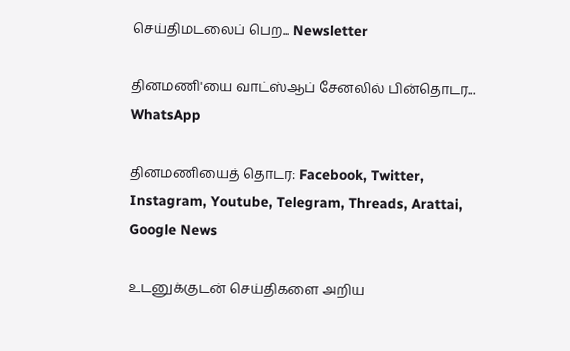செய்திமடலைப் பெற... Newsletter

தினமணி'யை வாட்ஸ்ஆப் சேனலில் பின்தொடர... WhatsApp

தினமணியைத் தொடர: Facebook, Twitter, Instagram, Youtube, Telegram, Threads, Arattai, Google News

உடனுக்குடன் செய்திகளை அறிய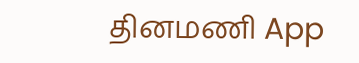தினமணி App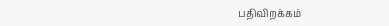பதிவிறக்கம்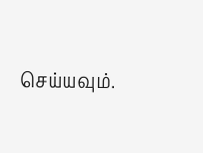செய்யவும்.